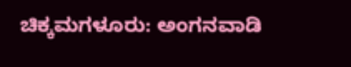ಚಿಕ್ಕಮಗಳೂರು: ಅಂಗನವಾಡಿ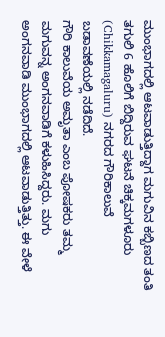ಮುಂಭಾಗದಲ್ಲಿ ಆಟವಾಡುತ್ತಿದ್ದಾಗ ಮಗುವಿನ ಕಬ್ಬಿಣದ ತಂತಿ ತಗುಲಿ 6 ಹೊಲಿಗೆ ಬಿದ್ದಿರುವ ಘಟನೆ ಚಿಕ್ಕಮಗಳೂರು (Chikkamagaluru) ನಗರದ ಗೌರಿಕಾಲುವೆ ಬಡಾವಣೆಯಲ್ಲಿ ನಡೆದಿದೆ.
ಗೌರಿ ಕಾಲುವೆಯ ಅಮೃತಾ ಎಂಬ ಪೋಷಕರು ತಮ್ಮ ಮಗುವನ್ನ ಅಂಗನವಾಡಿಗೆ ಕಳುಹಿಸಿದ್ದರು. ಮಗು ಅಂಗನವಾಡಿ ಮುಂಭಾಗದಲ್ಲಿ ಆಟವಾಡುತ್ತಿತ್ತು. ಈ ವೇಳೆ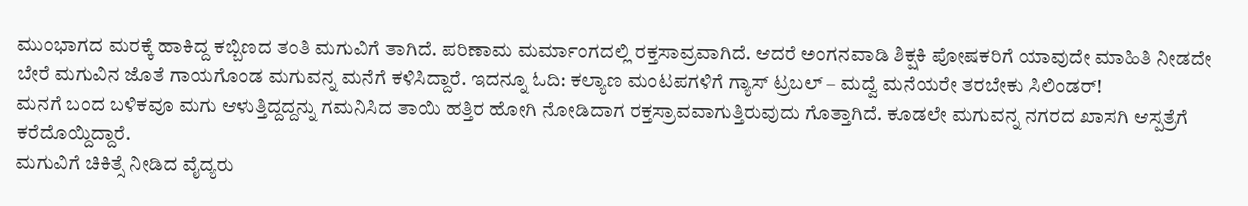ಮುಂಭಾಗದ ಮರಕ್ಕೆ ಹಾಕಿದ್ದ ಕಬ್ಬಿಣದ ತಂತಿ ಮಗುವಿಗೆ ತಾಗಿದೆ. ಪರಿಣಾಮ ಮರ್ಮಾಂಗದಲ್ಲಿ ರಕ್ತಸಾವ್ರವಾಗಿದೆ. ಆದರೆ ಅಂಗನವಾಡಿ ಶಿಕ್ಷಕಿ ಪೋಷಕರಿಗೆ ಯಾವುದೇ ಮಾಹಿತಿ ನೀಡದೇ ಬೇರೆ ಮಗುವಿನ ಜೊತೆ ಗಾಯಗೊಂಡ ಮಗುವನ್ನ ಮನೆಗೆ ಕಳಿಸಿದ್ದಾರೆ. ಇದನ್ನೂ ಓದಿ: ಕಲ್ಯಾಣ ಮಂಟಪಗಳಿಗೆ ಗ್ಯಾಸ್ ಟ್ರಬಲ್ – ಮದ್ವೆ ಮನೆಯರೇ ತರಬೇಕು ಸಿಲಿಂಡರ್!
ಮನಗೆ ಬಂದ ಬಳಿಕವೂ ಮಗು ಆಳುತ್ತಿದ್ದದ್ದನ್ನು ಗಮನಿಸಿದ ತಾಯಿ ಹತ್ತಿರ ಹೋಗಿ ನೋಡಿದಾಗ ರಕ್ತಸ್ರಾವವಾಗುತ್ತಿರುವುದು ಗೊತ್ತಾಗಿದೆ. ಕೂಡಲೇ ಮಗುವನ್ನ ನಗರದ ಖಾಸಗಿ ಆಸ್ಪತ್ರೆಗೆ ಕರೆದೊಯ್ದಿದ್ದಾರೆ.
ಮಗುವಿಗೆ ಚಿಕಿತ್ಸೆ ನೀಡಿದ ವೈದ್ಯರು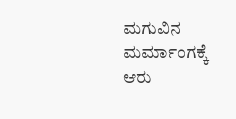ಮಗುವಿನ ಮರ್ಮಾಂಗಕ್ಕೆ ಆರು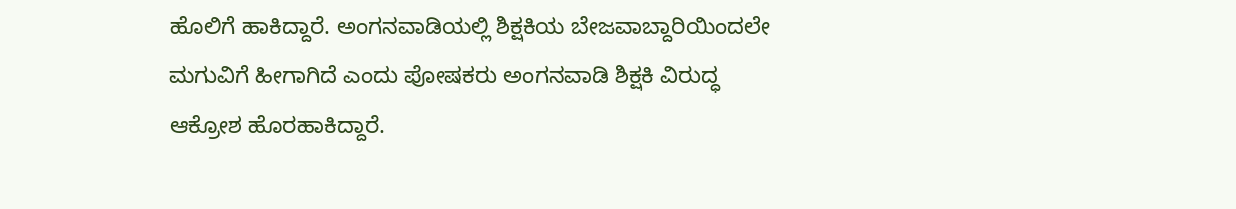ಹೊಲಿಗೆ ಹಾಕಿದ್ದಾರೆ. ಅಂಗನವಾಡಿಯಲ್ಲಿ ಶಿಕ್ಷಕಿಯ ಬೇಜವಾಬ್ದಾರಿಯಿಂದಲೇ ಮಗುವಿಗೆ ಹೀಗಾಗಿದೆ ಎಂದು ಪೋಷಕರು ಅಂಗನವಾಡಿ ಶಿಕ್ಷಕಿ ವಿರುದ್ಧ ಆಕ್ರೋಶ ಹೊರಹಾಕಿದ್ದಾರೆ.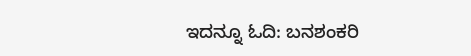ಇದನ್ನೂ ಓದಿ: ಬನಶಂಕರಿ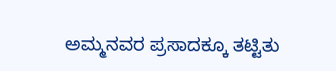ಅಮ್ಮನವರ ಪ್ರಸಾದಕ್ಕೂ ತಟ್ಟಿತು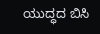ಯುದ್ಧದ ಬಿಸಿ